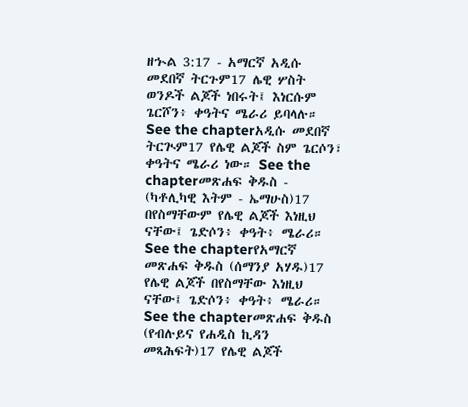ዘኍል 3:17 - አማርኛ አዲሱ መደበኛ ትርጉም17 ሌዊ ሦስት ወንዶች ልጆች ነበሩት፤ እነርሱም ጌርሾን፥ ቀዓትና ሜራሪ ይባላሉ። See the chapterአዲሱ መደበኛ ትርጒም17 የሌዊ ልጆች ስም ጌርሶን፣ ቀዓትና ሜራሪ ነው። See the chapterመጽሐፍ ቅዱስ - (ካቶሊካዊ እትም - ኤማሁስ)17 በየስማቸውም የሌዊ ልጆች እነዚህ ናቸው፤ ጌድሶን፥ ቀዓት፥ ሜራሪ። See the chapterየአማርኛ መጽሐፍ ቅዱስ (ሰማንያ አሃዱ)17 የሌዊ ልጆች በየስማቸው እነዚህ ናቸው፤ ጌድሶን፥ ቀዓት፥ ሜራሪ። See the chapterመጽሐፍ ቅዱስ (የብሉይና የሐዲስ ኪዳን መጻሕፍት)17 የሌዊ ልጆች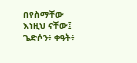በየስማቸው እነዚህ ናቸው፤ ጌድሶን፥ ቀዓት፥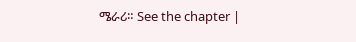ሜራሪ። See the chapter |